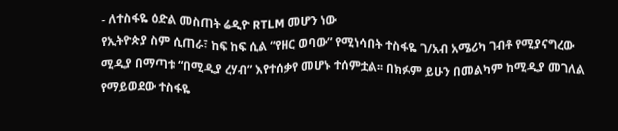- ለተስፋዬ ዕድል መስጠት ሬዲዮ RTLM መሆን ነው
የኢትዮጵያ ስም ሲጠራ፣ ከፍ ከፍ ሲል “የዘር ወባው” የሚነሳበት ተስፋዬ ገ/አብ አሜሪካ ገብቶ የሚያናግረው ሚዲያ በማጣቱ “በሚዲያ ረሃብ” እየተሰቃየ መሆኑ ተሰምቷል፡፡ በክፉም ይሁን በመልካም ከሚዲያ መገለል የማይወደው ተስፋዬ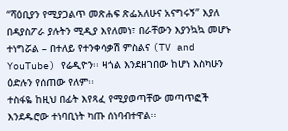“ሻዕቢያን የሚያጋልጥ መጽሐፍ ጽፌአለሁና አናግሩኝ” እያለ በዳያስፖራ ያሉትን ሚዲያ እየለመነ፣ በራቸውን እያንኳኳ መሆኑ ተነግሯል – በተለይ የተንቀሳቃሽ ምስልና (TV and YouTube) የሬዲዮን፡፡ ዛጎል እንደዘገበው ከሆነ እስካሁን ዕድሉን የሰጠው የለም፡፡
ተስፋዬ ከዚህ በፊት እየጻፈ የሚያወጣቸው መጣጥፎች እንደዱሮው ተነባቢነት ካጡ ሰነባብተዋል፡፡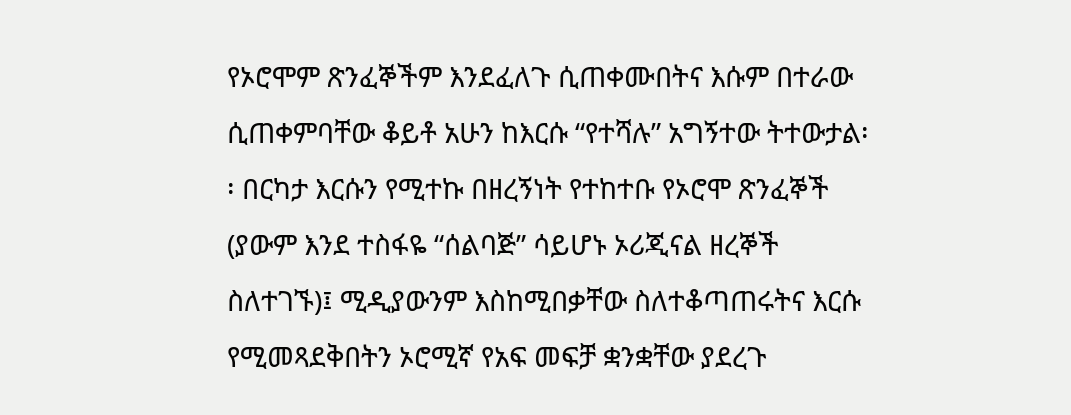የኦሮሞም ጽንፈኞችም እንደፈለጉ ሲጠቀሙበትና እሱም በተራው ሲጠቀምባቸው ቆይቶ አሁን ከእርሱ “የተሻሉ” አግኝተው ትተውታል፡፡ በርካታ እርሱን የሚተኩ በዘረኝነት የተከተቡ የኦሮሞ ጽንፈኞች (ያውም እንደ ተስፋዬ “ሰልባጅ” ሳይሆኑ ኦሪጂናል ዘረኞች ስለተገኙ)፤ ሚዲያውንም እስከሚበቃቸው ስለተቆጣጠሩትና እርሱ የሚመጻደቅበትን ኦሮሚኛ የአፍ መፍቻ ቋንቋቸው ያደረጉ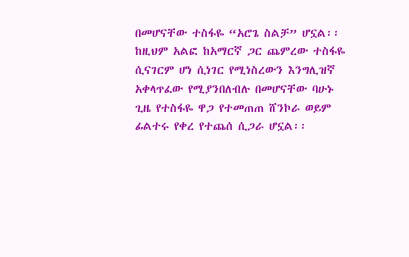በመሆናቸው ተስፋዬ “አሮጌ ስልቻ” ሆኗል፡፡ ከዚህም አልፎ ከአማርኛ ጋር ጨምረው ተስፋዬ ሲናገርም ሆነ ሲነገር የሚነስረውን እንግሊዝኛ አቀላጥፈው የሚያንበለብሉ በመሆናቸው ባሁኑ ጊዜ የተስፋዬ ዋጋ የተመጠጠ ሸንኮራ ወይም ፊልተሩ የቀረ የተጨሰ ሲጋራ ሆኗል፡፡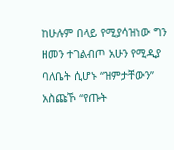ከሁሉም በላይ የሚያሳዝነው ግን ዘመን ተገልብጦ አሁን የሚዲያ ባለቤት ሲሆኑ “ዝምታቸውን” አስጩኾ “የጡት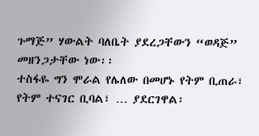ጉማጅ” ሃውልት ባለቤት ያደረጋቸውን “ወዳጅ” መዘንጋታቸው ነው፡፡
ተስፋዬ ግን ሞራል የሌለው በመሆኑ የትም ቢጠራ፣ የትም ተናገር ቢባል፣ … ያደርገዋል፡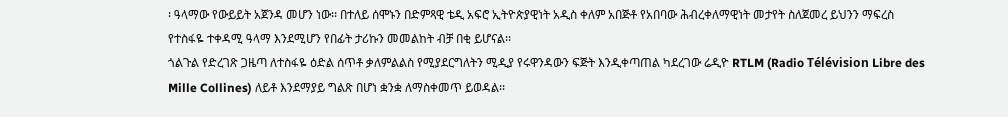፡ ዓላማው የውይይት አጀንዳ መሆን ነው፡፡ በተለይ ሰሞኑን በድምጻዊ ቴዲ አፍሮ ኢትዮጵያዊነት አዲስ ቀለም አበጅቶ የአበባው ሕብረቀለማዊነት መታየት ስለጀመረ ይህንን ማፍረስ የተስፋዬ ተቀዳሚ ዓላማ እንደሚሆን የበፊት ታሪኩን መመልከት ብቻ በቂ ይሆናል፡፡
ጎልጉል የድረገጽ ጋዜጣ ለተስፋዬ ዕድል ሰጥቶ ቃለምልልስ የሚያደርግለትን ሚዲያ የሩዋንዳውን ፍጅት እንዲቀጣጠል ካደረገው ሬዲዮ RTLM (Radio Télévision Libre des Mille Collines) ለይቶ እንደማያይ ግልጽ በሆነ ቋንቋ ለማስቀመጥ ይወዳል፡፡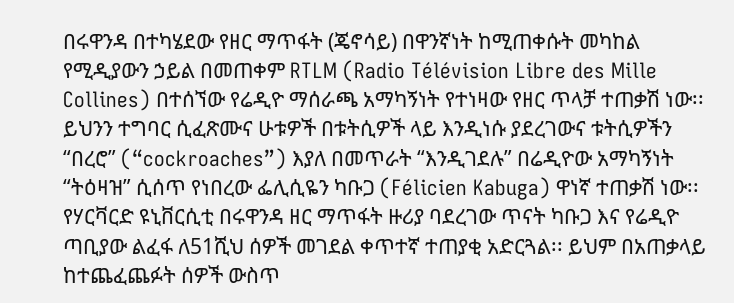በሩዋንዳ በተካሄደው የዘር ማጥፋት (ጄኖሳይ) በዋንኛነት ከሚጠቀሱት መካከል የሚዲያውን ኃይል በመጠቀም RTLM (Radio Télévision Libre des Mille Collines) በተሰኘው የሬዲዮ ማሰራጫ አማካኝነት የተነዛው የዘር ጥላቻ ተጠቃሽ ነው፡፡ ይህንን ተግባር ሲፈጽሙና ሁቱዎች በቱትሲዎች ላይ እንዲነሱ ያደረገውና ቱትሲዎችን “በረሮ” (“cockroaches”) እያለ በመጥራት “እንዲገደሉ” በሬዲዮው አማካኝነት “ትዕዛዝ” ሲሰጥ የነበረው ፌሊሲዬን ካቡጋ (Félicien Kabuga) ዋነኛ ተጠቃሽ ነው፡፡ የሃርቫርድ ዩኒቨርሲቲ በሩዋንዳ ዘር ማጥፋት ዙሪያ ባደረገው ጥናት ካቡጋ እና የሬዲዮ ጣቢያው ልፈፋ ለ51ሺህ ሰዎች መገደል ቀጥተኛ ተጠያቂ አድርጓል፡፡ ይህም በአጠቃላይ ከተጨፈጨፉት ሰዎች ውስጥ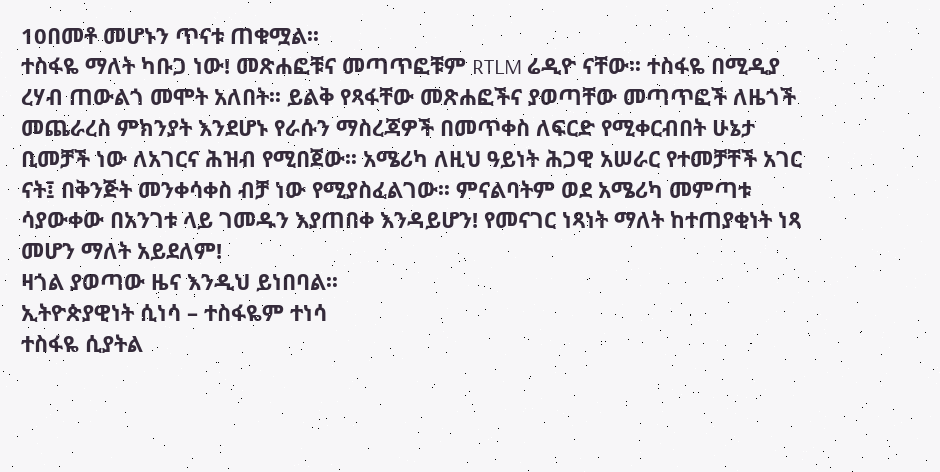10በመቶ መሆኑን ጥናቱ ጠቁሟል፡፡
ተስፋዬ ማለት ካቡጋ ነው! መጽሐፎቹና መጣጥፎቹም RTLM ሬዲዮ ናቸው፡፡ ተስፋዬ በሚዲያ ረሃብ ጠውልጎ መሞት አለበት፡፡ ይልቅ የጻፋቸው መጽሐፎችና ያወጣቸው መጣጥፎች ለዜጎች መጨራረስ ምክንያት እንደሆኑ የራሱን ማስረጃዎች በመጥቀስ ለፍርድ የሚቀርብበት ሁኔታ ቢመቻች ነው ለአገርና ሕዝብ የሚበጀው፡፡ አሜሪካ ለዚህ ዓይነት ሕጋዊ አሠራር የተመቻቸች አገር ናት፤ በቅንጅት መንቀሳቀስ ብቻ ነው የሚያስፈልገው፡፡ ምናልባትም ወደ አሜሪካ መምጣቱ ሳያውቀው በአንገቱ ላይ ገመዱን እያጠበቀ እንዳይሆን! የመናገር ነጻነት ማለት ከተጠያቂነት ነጻ መሆን ማለት አይደለም!
ዛጎል ያወጣው ዜና እንዲህ ይነበባል፡፡
ኢትዮጵያዊነት ሲነሳ – ተስፋዬም ተነሳ
ተስፋዬ ሲያትል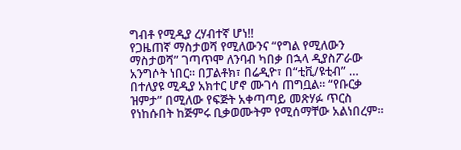ግብቶ የሚዲያ ረሃብተኛ ሆነ!!
የጋዜጠኛ ማስታወሻ የሚለውንና “የግል የሚለውን ማስታወሻ” ገጣጥሞ ለንባብ ካበቃ በኋላ ዲያስፖራው አንግሶት ነበር። በፓልቶክ፣ በሬዲዮ፣ በ“ቲቪ/ዩቲብ” … በተለያዩ ሚዲያ አክተር ሆኖ ሙገሳ ጠግቧል። “የቡርቃ ዝምታ” በሚለው የፍጅት አቀጣጣይ መጽሃፉ ጥርስ የነከሱበት ከጅምሩ ቢቃወሙትም የሚሰማቸው አልነበረም።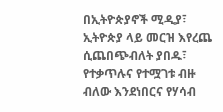በኢትዮጵያኖች ሚዲያ፣ ኢትዮጵያ ላይ መርዝ እየረጨ ሲጨበጭብለት ያበዱ፣ የተቃጥሉና የተሟገቱ ብዙ ብለው እንደነበርና የሃሳብ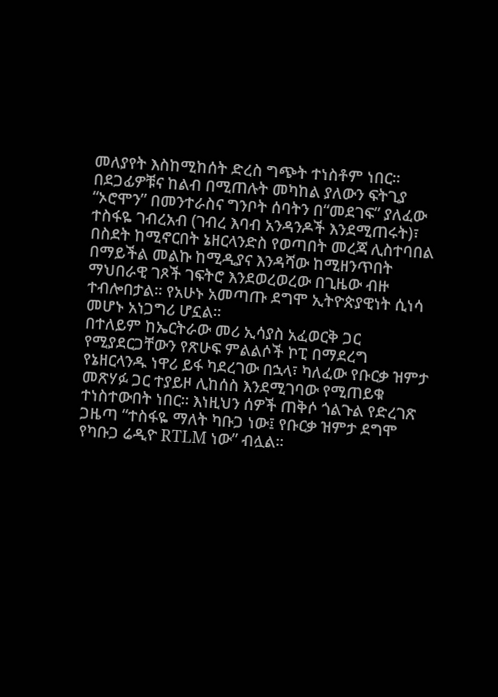መለያየት እስከሚከሰት ድረስ ግጭት ተነስቶም ነበር።
በደጋፊዎቹና ከልብ በሚጠሉት መካከል ያለውን ፍትጊያ “ኦሮሞን” በመንተራስና ግንቦት ሰባትን በ“መደገፍ” ያለፈው ተስፋዬ ገብረአብ (ገብረ እባብ አንዳንዶች እንደሚጠሩት)፣ በስደት ከሚኖርበት ኔዘርላንድስ የወጣበት መረጃ ሊስተባበል በማይችል መልኩ ከሚዲያና እንዳሻው ከሚዘንጥበት ማህበራዊ ገጾች ገፍትሮ እንደወረወረው በጊዜው ብዙ ተብሎበታል። የአሁኑ አመጣጡ ደግሞ ኢትዮጵያዊነት ሲነሳ መሆኑ አነጋግሪ ሆኗል።
በተለይም ከኤርትራው መሪ ኢሳያስ አፈወርቅ ጋር የሚያደርጋቸውን የጽሁፍ ምልልሶች ኮፒ በማደረግ የኔዘርላንዱ ነዋሪ ይፋ ካደረገው በኋላ፣ ካለፈው የቡርቃ ዝምታ መጽሃፉ ጋር ተያይዞ ሊከሰስ እንደሚገባው የሚጠይቁ ተነስተውበት ነበር። እነዚህን ሰዎች ጠቅሶ ጎልጉል የድረገጽ ጋዜጣ “ተስፋዬ ማለት ካቡጋ ነው፤ የቡርቃ ዝምታ ደግሞ የካቡጋ ሬዲዮ RTLM ነው” ብሏል።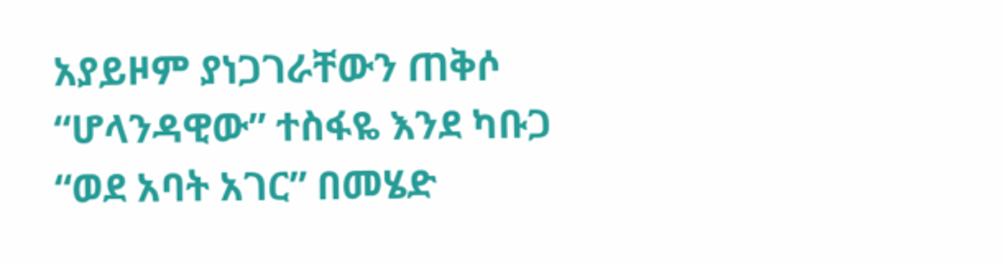አያይዞም ያነጋገራቸውን ጠቅሶ “ሆላንዳዊው” ተስፋዬ እንደ ካቡጋ “ወደ አባት አገር” በመሄድ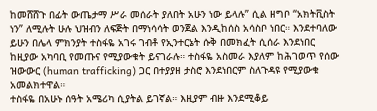ከመሸሸጉ በፊት ውጤታማ ሥራ መሰራት ያለበት አሁን ነው ይላሉ” ሲል ዘግቦ “አክትቪስት ነን” ለሚሉት ሁሉ ህዝብን ለፍጅት በማነሳሳት ወንጀል እንዲከሰስ አሳስቦ ነበር። እንደተባለው ይሁን በሌላ ምክንያት ተስፋዬ አገሩ ገብቶ የኢንተርኔት ሱቅ በመክፈት ሲሰራ እንደነበር ከዚያው አካባቢ የመጡና የሚያውቁት ይናገራሉ። ተስፋዬ አስመራ እያለም ከሕገወጥ የሰው ዝውውር (human trafficking) ጋር በተያያዘ ታስሮ እንደነበርም ስለጉዳዩ የሚያውቁ አመልክተዋል።
ተስፋዬ በአሁኑ ሰዓት አሜሪካ ሲያትል ይገኛል። እዚያም ብዙ እንደሚቆይ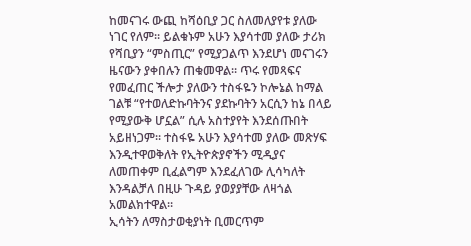ከመናገሩ ውጪ ከሻዕቢያ ጋር ስለመለያየቱ ያለው ነገር የለም። ይልቁኑም አሁን እያሳተመ ያለው ታሪክ የሻቢያን “ምስጢር” የሚያጋልጥ እንደሆነ መናገሩን ዜናውን ያቀበሉን ጠቁመዋል። ጥሩ የመጻፍና የመፈጠር ችሎታ ያለውን ተስፋዬን ኮሎኔል ከማል ገልቹ “የተወለድኩባትንና ያደኩባትን አርሲን ከኔ በላይ የሚያውቅ ሆኗል” ሲሉ አስተያየት እንደሰጡበት አይዘነጋም። ተስፋዬ አሁን እያሳተመ ያለው መጽሃፍ እንዲተዋወቅለት የኢትዮጵያኖችን ሚዲያና ለመጠቀም ቢፈልግም እንደፈለገው ሊሳካለት እንዳልቻለ በዚሁ ጉዳይ ያወያያቸው ለዛጎል አመልክተዋል።
ኢሳትን ለማስታወቂያነት ቢመርጥም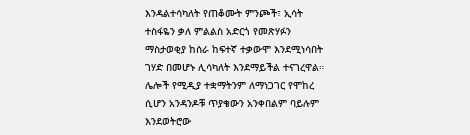እንዳልተሳካለት የጠቆሙት ምንጮች፣ ኢሳት ተስፋዬን ቃለ ምልልስ አድርጎ የመጽሃፉን ማስታወቂያ ከሰራ ከፍተኛ ተቃውሞ እንደሚነሳበት ገሃድ በመሆኑ ሊሳካለት እንደማይችል ተናገረዋል። ሌሎች የሚዲያ ተቋማትንም ለማነጋገር የሞከረ ሲሆን አንዳንዶቹ ጥያቄውን አንቀበልም ባይሉም እንደወትሮው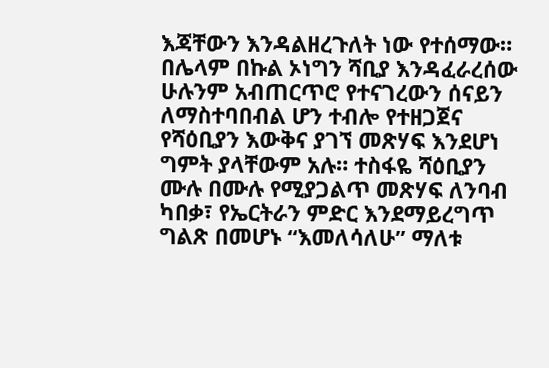እጃቸውን እንዳልዘረጉለት ነው የተሰማው።
በሌላም በኩል ኦነግን ሻቢያ እንዳፈራረሰው ሁሉንም አብጠርጥሮ የተናገረውን ሰናይን ለማስተባበብል ሆን ተብሎ የተዘጋጀና የሻዕቢያን እውቅና ያገኘ መጽሃፍ እንደሆነ ግምት ያላቸውም አሉ። ተስፋዬ ሻዕቢያን ሙሉ በሙሉ የሚያጋልጥ መጽሃፍ ለንባብ ካበቃ፣ የኤርትራን ምድር እንደማይረግጥ ግልጽ በመሆኑ “እመለሳለሁ” ማለቱ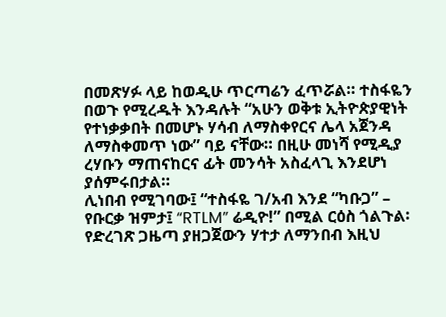በመጽሃፉ ላይ ከወዲሁ ጥርጣሬን ፈጥሯል። ተስፋዬን በወጉ የሚረዱት እንዳሉት “አሁን ወቅቱ ኢትዮጵያዊነት የተነቃቃበት በመሆኑ ሃሳብ ለማስቀየርና ሌላ አጀንዳ ለማስቀመጥ ነው” ባይ ናቸው። በዚሁ መነሻ የሚዲያ ረሃቡን ማጠናከርና ፊት መንሳት አስፈላጊ እንደሆነ ያሰምሩበታል።
ሊነበብ የሚገባው፤ “ተስፋዬ ገ/አብ እንደ “ካቡጋ” – የቡርቃ ዝምታ፤ “RTLM” ሬዲዮ!” በሚል ርዕስ ጎልጉል፡ የድረገጽ ጋዜጣ ያዘጋጀውን ሃተታ ለማንበብ እዚህ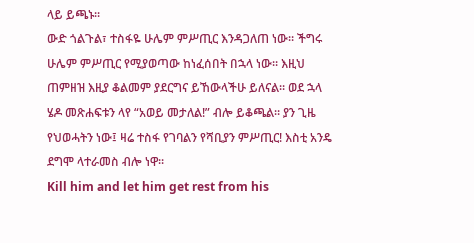ላይ ይጫኑ፡፡
ውድ ጎልጉል፣ ተስፋዬ ሁሌም ምሥጢር እንዳጋለጠ ነው። ችግሩ ሁሌም ምሥጢር የሚያወጣው ከነፈሰበት በኋላ ነው። እዚህ ጠምዘዝ እዚያ ቆልመም ያደርግና ይኸውላችሁ ይለናል። ወደ ኋላ ሄዶ መጽሐፍቱን ላየ “አወይ መታለል!” ብሎ ይቆጫል። ያን ጊዜ የህወሓትን ነው፤ ዛሬ ተስፋ የገባልን የሻቢያን ምሥጢር! እስቲ አንዴ ደግሞ ላተራመስ ብሎ ነዋ።
Kill him and let him get rest from his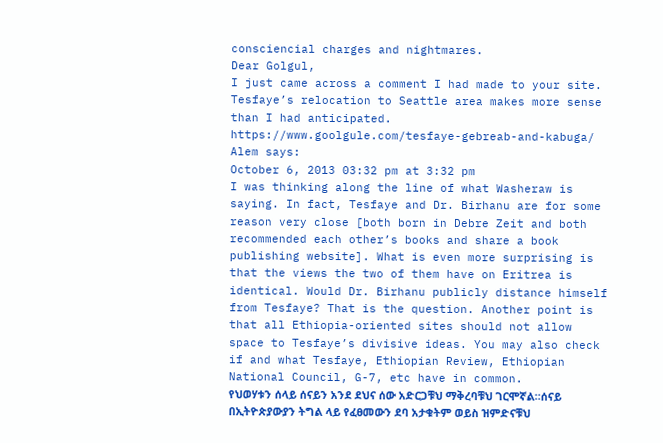consciencial charges and nightmares.
Dear Golgul,
I just came across a comment I had made to your site. Tesfaye’s relocation to Seattle area makes more sense than I had anticipated. https://www.goolgule.com/tesfaye-gebreab-and-kabuga/
Alem says:
October 6, 2013 03:32 pm at 3:32 pm
I was thinking along the line of what Washeraw is saying. In fact, Tesfaye and Dr. Birhanu are for some reason very close [both born in Debre Zeit and both recommended each other’s books and share a book publishing website]. What is even more surprising is that the views the two of them have on Eritrea is identical. Would Dr. Birhanu publicly distance himself from Tesfaye? That is the question. Another point is that all Ethiopia-oriented sites should not allow space to Tesfaye’s divisive ideas. You may also check if and what Tesfaye, Ethiopian Review, Ethiopian National Council, G-7, etc have in common.
የህወሃቱን ሰላይ ሰናይን አንደ ደህና ሰው አድርጋቹህ ማቅረባቹህ ገርሞኛል።ሰናይ በኢትዮጵያውያን ትግል ላይ የፈፀመውን ደባ አታቁትም ወይስ ዝምድናቹህ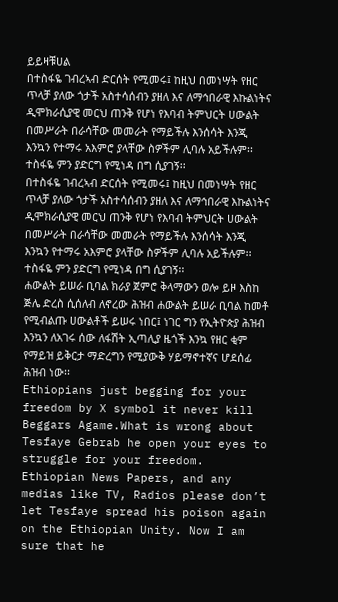ይይዛቹሀል
በተስፋዬ ገብረኣብ ድርሰት የሚመሩ፤ ከዚህ በመነሣት የዘር ጥላቻ ያለው ጎታች አስተሳሰብን ያዘለ እና ለማኅበራዊ እኩልነትና ዲሞክራሲያዊ መርህ ጠንቅ የሆነ የእባብ ትምህርት ሀውልት በመሥራት በራሳቸው መመራት የማይችሉ እንሰሳት እንጂ እንኳን የተማሩ አእምሮ ያላቸው ስዎችም ሊባሉ አይችሉም፡፡
ተስፋዬ ምን ያድርግ የሚነዳ በግ ሲያገኝ፡፡
በተስፋዬ ገብረኣብ ድርሰት የሚመሩ፤ ከዚህ በመነሣት የዘር ጥላቻ ያለው ጎታች አስተሳሰብን ያዘለ እና ለማኅበራዊ እኩልነትና ዲሞክራሲያዊ መርህ ጠንቅ የሆነ የእባብ ትምህርት ሀውልት በመሥራት በራሳቸው መመራት የማይችሉ እንሰሳት እንጂ እንኳን የተማሩ አእምሮ ያላቸው ስዎችም ሊባሉ አይችሉም፡፡
ተስፋዬ ምን ያድርግ የሚነዳ በግ ሲያገኝ፡፡
ሐውልት ይሠራ ቢባል ክራያ ጀምሮ ቅላማውን ወሎ ይዞ እስከ ጅሌ ድረስ ሲሰለብ ለኖረው ሕዝብ ሐውልት ይሠራ ቢባል ከመቶ የሚብልጡ ሀውልቶች ይሠሩ ነበር፤ ነገር ግን የኢትዮጵያ ሕዝብ እንኳን ለአገሩ ሰው ለፋሽት ኢጣሊያ ዜጎች እንኳ የዘር ቂም የማይዝ ይቅርታ ማድረግን የሚያውቅ ሃይማኖተኛና ሆደሰፊ ሕዝብ ነው፡፡
Ethiopians just begging for your freedom by X symbol it never kill Beggars Agame.What is wrong about Tesfaye Gebrab he open your eyes to struggle for your freedom.
Ethiopian News Papers, and any medias like TV, Radios please don’t let Tesfaye spread his poison again on the Ethiopian Unity. Now I am sure that he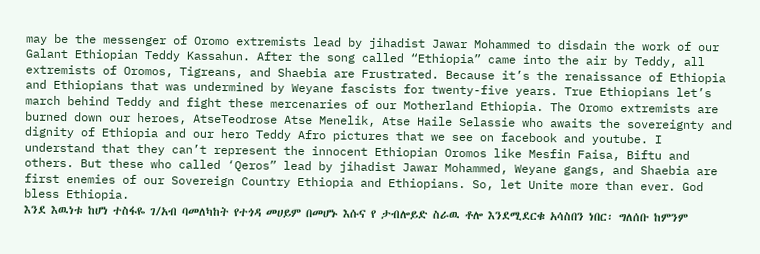may be the messenger of Oromo extremists lead by jihadist Jawar Mohammed to disdain the work of our Galant Ethiopian Teddy Kassahun. After the song called “Ethiopia” came into the air by Teddy, all extremists of Oromos, Tigreans, and Shaebia are Frustrated. Because it’s the renaissance of Ethiopia and Ethiopians that was undermined by Weyane fascists for twenty-five years. True Ethiopians let’s march behind Teddy and fight these mercenaries of our Motherland Ethiopia. The Oromo extremists are burned down our heroes, AtseTeodrose Atse Menelik, Atse Haile Selassie who awaits the sovereignty and dignity of Ethiopia and our hero Teddy Afro pictures that we see on facebook and youtube. I understand that they can’t represent the innocent Ethiopian Oromos like Mesfin Faisa, Biftu and others. But these who called ‘Qeros” lead by jihadist Jawar Mohammed, Weyane gangs, and Shaebia are first enemies of our Sovereign Country Ethiopia and Ethiopians. So, let Unite more than ever. God bless Ethiopia.
እንደ እዉነቱ ከሆነ ተስፋዬ ገ/አብ ባመለካከት የተጎዳ መሀይም በመሆኑ እሱና የ ታብሎይድ ስራዉ ቶሎ እንደሚደርቁ አሳስበን ነበር፡ ግለሰቡ ከምንም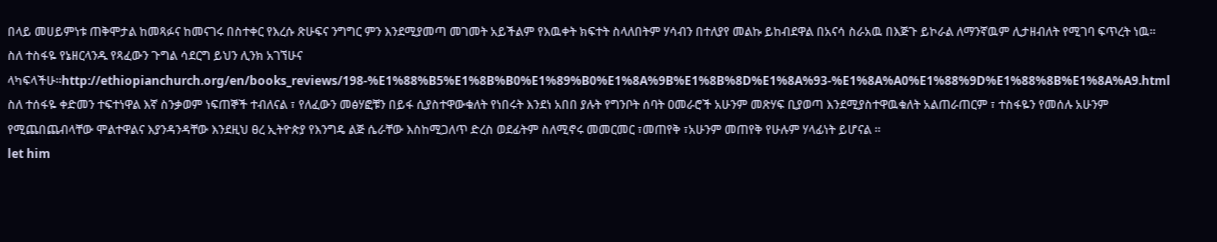በላይ መሀይምነቱ ጠቅሞታል ከመጻፉና ከመናገሩ በስተቀር የእረሱ ጽሁፍና ንግግር ምን እንደሚያመጣ መገመት አይችልም የእዉቀት ክፍተት ስላለበትም ሃሳብን በተለያየ መልኩ ይከብደዋል በአናሳ ስራአዉ በእጅጉ ይኮራል ለማንኛዉም ሊታዘብለት የሚገባ ፍጥረት ነዉ።
ስለ ተስፋዬ የኔዘርላንዱ የጻፈውን ጉግል ሳደርግ ይህን ሊንክ አገኘሁና ላካፍላችሁ።http://ethiopianchurch.org/en/books_reviews/198-%E1%88%B5%E1%8B%B0%E1%89%B0%E1%8A%9B%E1%8B%8D%E1%8A%93-%E1%8A%A0%E1%88%9D%E1%88%8B%E1%8A%A9.html
ስለ ተሰፋዬ ቀድመን ተፍተነዋል እኛ ስንቃወም ነፍጠኞች ተብለናል ፣ የለፈውን መፅሃፎቹን በይፋ ሲያስተዋውቁለት የነበሩት እንደነ አበበ ያሉት የግንቦት ሰባት ዐመራሮች አሁንም መጽሃፍ ቢያወጣ እንደሚያስተዋዉቁለት አልጠራጠርም ፣ ተስፋዬን የመሰሉ አሁንም የሚጨበጨብላቸው ሞልተዋልና እያንዳንዳቸው እንደዚህ ፀረ ኢትዮጵያ የእንግዴ ልጅ ሴራቸው እስከሚጋለጥ ድረስ ወደፊትም ስለሚኖሩ መመርመር ፣መጠየቅ ፣አሁንም መጠየቅ የሁሉም ሃላፊነት ይሆናል ።
let him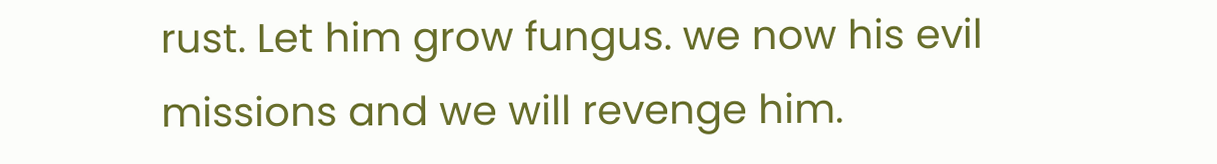rust. Let him grow fungus. we now his evil missions and we will revenge him.